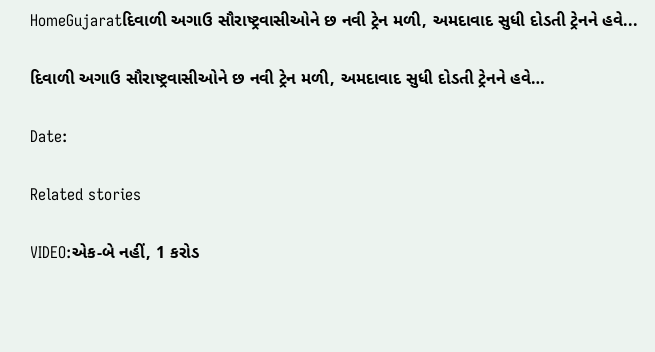HomeGujaratદિવાળી અગાઉ સૌરાષ્ટ્રવાસીઓને છ નવી ટ્રેન મળી, અમદાવાદ સુધી દોડતી ટ્રેનને હવે...

દિવાળી અગાઉ સૌરાષ્ટ્રવાસીઓને છ નવી ટ્રેન મળી, અમદાવાદ સુધી દોડતી ટ્રેનને હવે…

Date:

Related stories

VIDEO:એક-બે નહીં, 1 કરોડ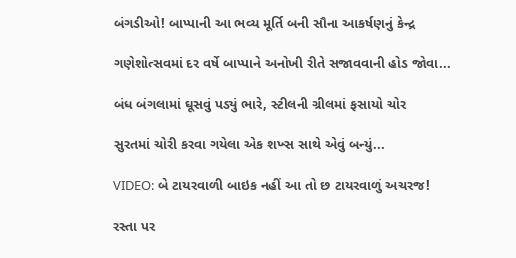બંગડીઓ! બાપ્પાની આ ભવ્ય મૂર્તિ બની સૌના આકર્ષણનું કેન્દ્ર

ગણેશોત્સવમાં દર વર્ષે બાપ્પાને અનોખી રીતે સજાવવાની હોડ જોવા...

બંધ બંગલામાં ઘૂસવું પડ્યું ભારે, સ્ટીલની ગ્રીલમાં ફસાયો ચોર

સુરતમાં ચોરી કરવા ગયેલા એક શખ્સ સાથે એવું બન્યું...

VIDEO: બે ટાયરવાળી બાઇક નહીં આ તો છ ટાયરવાળું અચરજ!

રસ્તા પર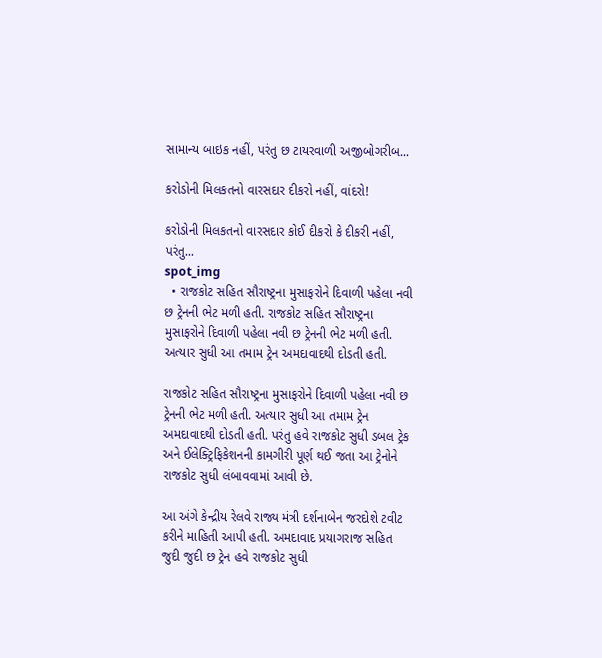સામાન્ય બાઇક નહીં, પરંતુ છ ટાયરવાળી અજીબોગરીબ...

કરોડોની મિલકતનો વારસદાર દીકરો નહીં, વાંદરો!

કરોડોની મિલકતનો વારસદાર કોઈ દીકરો કે દીકરી નહીં, પરંતુ...
spot_img
  • રાજકોટ સહિત સૌરાષ્ટ્રના મુસાફરોને દિવાળી પહેલા નવી છ ટ્રેનની ભેટ મળી હતી. રાજકોટ સહિત સૌરાષ્ટ્રના મુસાફરોને દિવાળી પહેલા નવી છ ટ્રેનની ભેટ મળી હતી. અત્યાર સુધી આ તમામ ટ્રેન અમદાવાદથી દોડતી હતી.

રાજકોટ સહિત સૌરાષ્ટ્રના મુસાફરોને દિવાળી પહેલા નવી છ ટ્રેનની ભેટ મળી હતી. અત્યાર સુધી આ તમામ ટ્રેન અમદાવાદથી દોડતી હતી. પરંતુ હવે રાજકોટ સુધી ડબલ ટ્રેક અને ઈલેક્ટ્રિફિકેશનની કામગીરી પૂર્ણ થઈ જતા આ ટ્રેનોને રાજકોટ સુધી લંબાવવામાં આવી છે.

આ અંગે કેન્દ્રીય રેલવે રાજ્ય મંત્રી દર્શનાબેન જરદોશે ટવીટ કરીને માહિતી આપી હતી. અમદાવાદ પ્રયાગરાજ સહિત જુદી જુદી છ ટ્રેન હવે રાજકોટ સુધી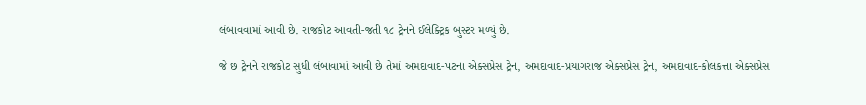લંબાવવામાં આવી છે. રાજકોટ આવતી-જતી ૧૮ ટ્રેનને ઈલેક્ટ્રિક બુસ્ટર મળ્યું છે.

જે છ ટ્રેનને રાજકોટ સુધી લંબાવામાં આવી છે તેમાં અમદાવાદ-પટના એક્સપ્રેસ ટ્રેન, અમદાવાદ-પ્રયાગરાજ એક્સપ્રેસ ટ્રેન, અમદાવાદ-કોલકત્તા એક્સપ્રેસ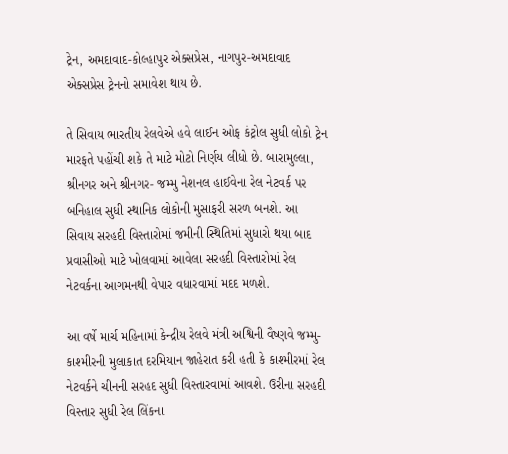ટ્રેન, અમદાવાદ-કોલ્હાપુર એક્સપ્રેસ, નાગપુર-અમદાવાદ એક્સપ્રેસ ટ્રેનનો સમાવેશ થાય છે.

તે સિવાય ભારતીય રેલવેએ હવે લાઈન ઓફ કંટ્રોલ સુધી લોકો ટ્રેન મારફતે પહોંચી શકે તે માટે મોટો નિર્ણય લીધો છે. બારામુલ્લા, શ્રીનગર અને શ્રીનગર- જમ્મુ નેશનલ હાઈવેના રેલ નેટવર્ક પર બનિહાલ સુધી સ્થાનિક લોકોની મુસાફરી સરળ બનશે. આ સિવાય સરહદી વિસ્તારોમાં જમીની સ્થિતિમાં સુધારો થયા બાદ પ્રવાસીઓ માટે ખોલવામાં આવેલા સરહદી વિસ્તારોમાં રેલ નેટવર્કના આગમનથી વેપાર વધારવામાં મદદ મળશે.

આ વર્ષે માર્ચ મહિનામાં કેન્દ્રીય રેલવે મંત્રી અશ્વિની વૈષ્ણવે જમ્મુ-કાશ્મીરની મુલાકાત દરમિયાન જાહેરાત કરી હતી કે કાશ્મીરમાં રેલ નેટવર્કને ચીનની સરહદ સુધી વિસ્તારવામાં આવશે. ઉરીના સરહદી વિસ્તાર સુધી રેલ લિંકના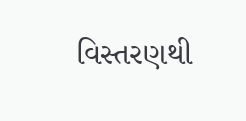વિસ્તરણથી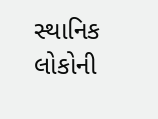સ્થાનિક લોકોની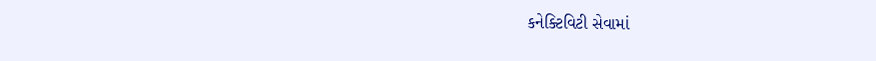કનેક્ટિવિટી સેવામાં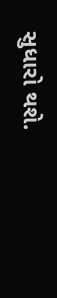સુધારો થશે.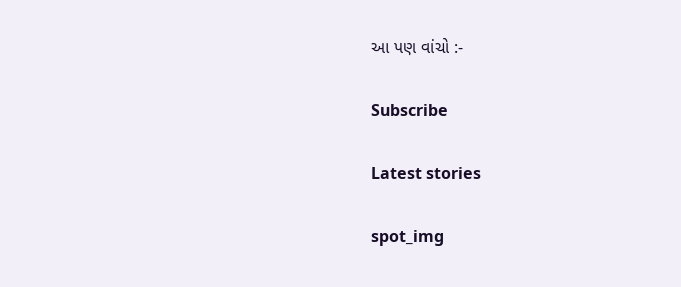આ પણ વાંચો :-

Subscribe

Latest stories

spot_img